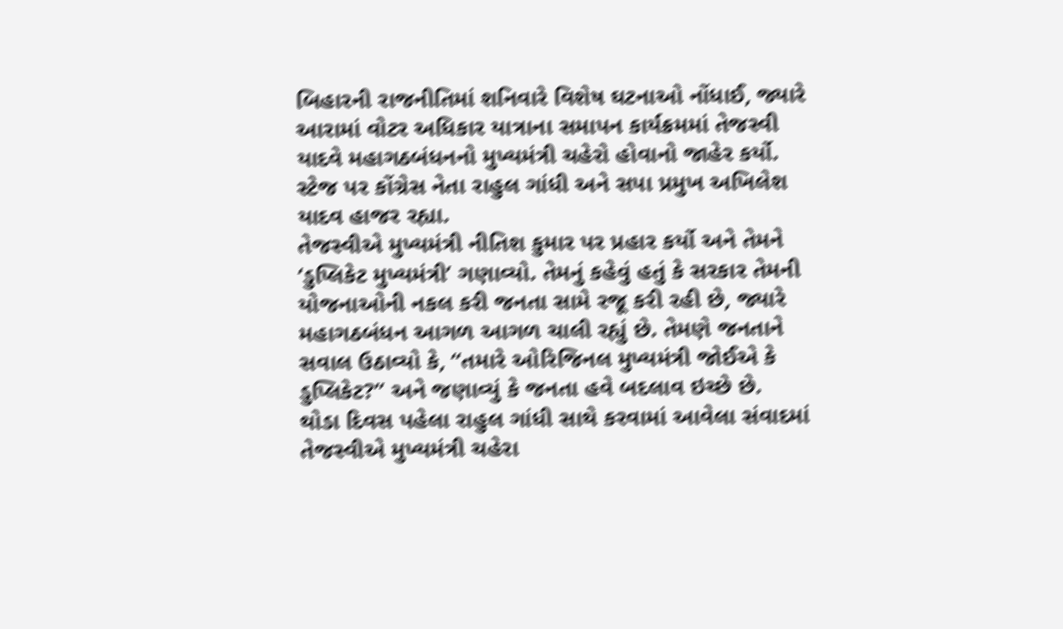બિહારની રાજનીતિમાં શનિવારે વિશેષ ઘટનાઓ નોંધાઈ, જ્યારે આરામાં વોટર અધિકાર યાત્રાના સમાપન કાર્યક્રમમાં તેજસ્વી યાદવે મહાગઠબંધનનો મુખ્યમંત્રી ચહેરો હોવાનો જાહેર કર્યો. સ્ટેજ પર કોંગ્રેસ નેતા રાહુલ ગાંધી અને સપા પ્રમુખ અખિલેશ યાદવ હાજર રહ્યા.
તેજસ્વીએ મુખ્યમંત્રી નીતિશ કુમાર પર પ્રહાર કર્યો અને તેમને ‘ડુપ્લિકેટ મુખ્યમંત્રી’ ગણાવ્યો. તેમનું કહેવું હતું કે સરકાર તેમની યોજનાઓની નકલ કરી જનતા સામે રજૂ કરી રહી છે, જ્યારે મહાગઠબંધન આગળ આગળ ચાલી રહ્યું છે. તેમણે જનતાને સવાલ ઉઠાવ્યો કે, “તમારે ઓરિજિનલ મુખ્યમંત્રી જોઈએ કે ડુપ્લિકેટ?” અને જણાવ્યું કે જનતા હવે બદલાવ ઇચ્છે છે.
થોડા દિવસ પહેલા રાહુલ ગાંધી સાથે કરવામાં આવેલા સંવાદમાં તેજસ્વીએ મુખ્યમંત્રી ચહેરા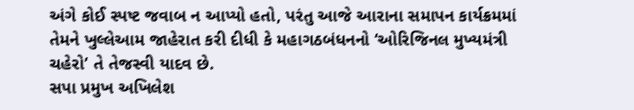અંગે કોઈ સ્પષ્ટ જવાબ ન આપ્યો હતો, પરંતુ આજે આરાના સમાપન કાર્યક્રમમાં તેમને ખુલ્લેઆમ જાહેરાત કરી દીધી કે મહાગઠબંધનનો ‘ઓરિજિનલ મુખ્યમંત્રી ચહેરો’ તે તેજસ્વી યાદવ છે.
સપા પ્રમુખ અખિલેશ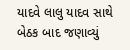યાદવે લાલુ યાદવ સાથે બેઠક બાદ જણાવ્યું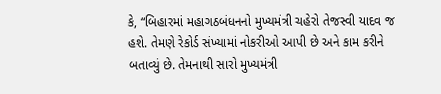કે, “બિહારમાં મહાગઠબંધનનો મુખ્યમંત્રી ચહેરો તેજસ્વી યાદવ જ હશે. તેમણે રેકોર્ડ સંખ્યામાં નોકરીઓ આપી છે અને કામ કરીને બતાવ્યું છે. તેમનાથી સારો મુખ્યમંત્રી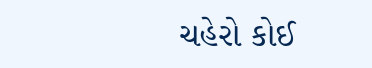ચહેરો કોઈ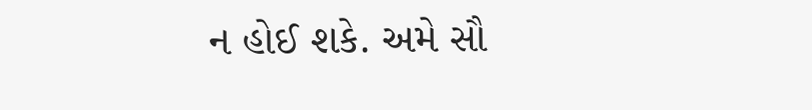ન હોઈ શકે. અમે સૌ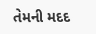તેમની મદદ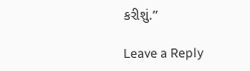કરીશું.”

Leave a Reply